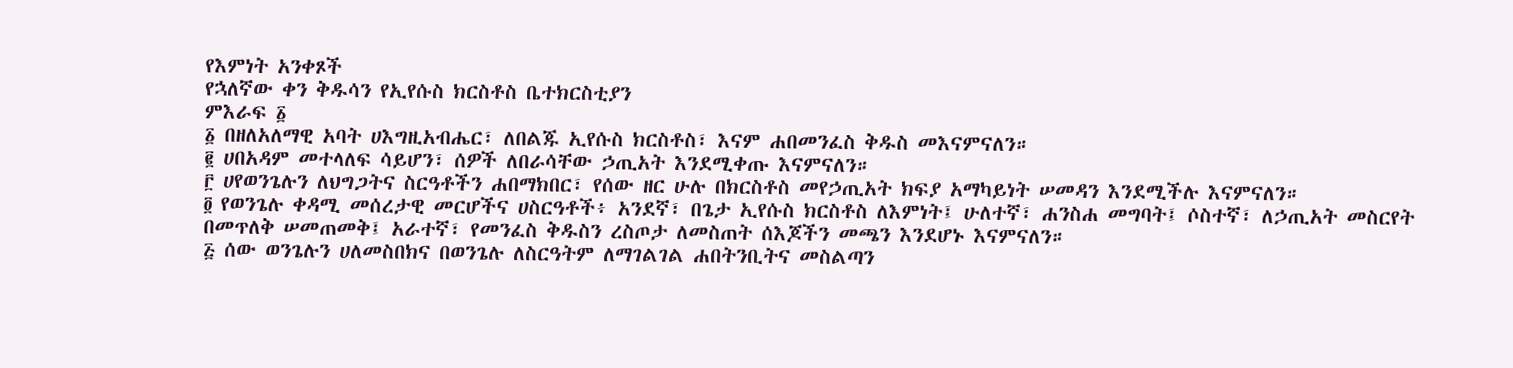የእምነት አንቀጾች
የኋለኛው ቀን ቅዱሳን የኢየሱስ ክርስቶስ ቤተክርስቲያን
ምእራፍ ፩
፩ በዘለአለማዊ አባት ሀእግዚአብሔር፣ ለበልጁ ኢየሱስ ክርስቶስ፣ እናም ሐበመንፈስ ቅዱስ መእናምናለን።
፪ ሀበአዳም መተላለፍ ሳይሆን፣ ሰዎች ለበራሳቸው ኃጢአት እንደሚቀጡ እናምናለን።
፫ ሀየወንጌሉን ለህግጋትና ስርዓቶችን ሐበማክበር፣ የሰው ዘር ሁሉ በክርስቶስ መየኃጢአት ክፍያ አማካይነት ሠመዳን እንደሚችሉ እናምናለን።
፬ የወንጌሉ ቀዳሚ መሰረታዊ መርሆችና ሀስርዓቶች፥ አንደኛ፣ በጌታ ኢየሱስ ክርስቶስ ለእምነት፤ ሁለተኛ፣ ሐንስሐ መግባት፤ ሶስተኛ፣ ለኃጢአት መስርየት በመጥለቅ ሠመጠመቅ፤ አራተኛ፣ የመንፈስ ቅዱስን ረስጦታ ለመስጠት ሰእጆችን መጫን እንደሆኑ እናምናለን።
፭ ሰው ወንጌሉን ሀለመስበክና በወንጌሉ ለስርዓትም ለማገልገል ሐበትንቢትና መስልጣን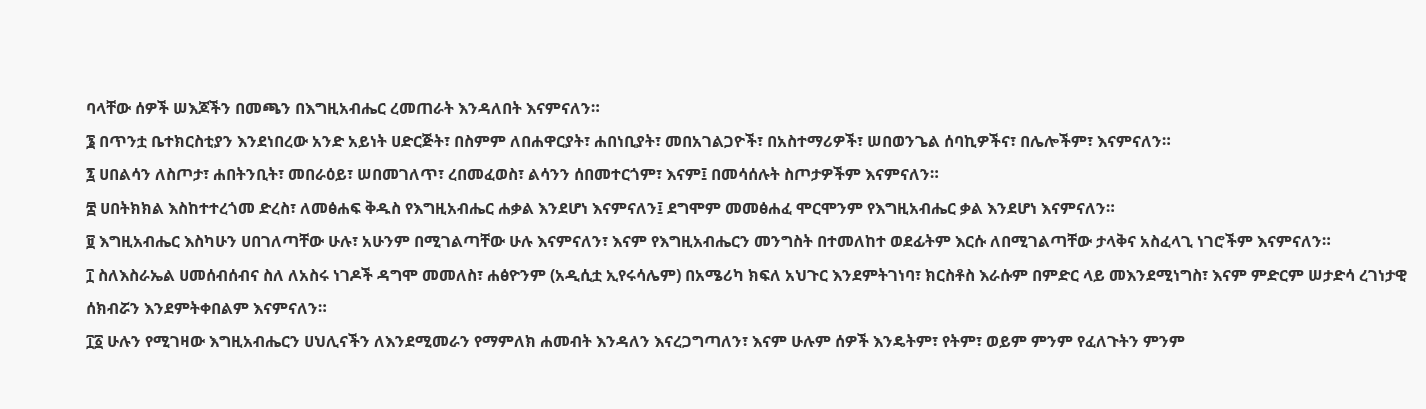ባላቸው ሰዎች ሠእጆችን በመጫን በእግዚአብሔር ረመጠራት እንዳለበት እናምናለን።
፮ በጥንቷ ቤተክርስቲያን እንደነበረው አንድ አይነት ሀድርጅት፣ በስምም ለበሐዋርያት፣ ሐበነቢያት፣ መበአገልጋዮች፣ በአስተማሪዎች፣ ሠበወንጌል ሰባኪዎችና፣ በሌሎችም፣ እናምናለን።
፯ ሀበልሳን ለስጦታ፣ ሐበትንቢት፣ መበራዕይ፣ ሠበመገለጥ፣ ረበመፈወስ፣ ልሳንን ሰበመተርጎም፣ እናም፤ በመሳሰሉት ስጦታዎችም እናምናለን።
፰ ሀበትክክል እስከተተረጎመ ድረስ፣ ለመፅሐፍ ቅዱስ የእግዚአብሔር ሐቃል እንደሆነ እናምናለን፤ ደግሞም መመፅሐፈ ሞርሞንም የእግዚአብሔር ቃል እንደሆነ እናምናለን።
፱ እግዚአብሔር እስካሁን ሀበገለጣቸው ሁሉ፣ አሁንም በሚገልጣቸው ሁሉ እናምናለን፣ እናም የእግዚአብሔርን መንግስት በተመለከተ ወደፊትም እርሱ ለበሚገልጣቸው ታላቅና አስፈላጊ ነገሮችም እናምናለን።
፲ ስለእስራኤል ሀመሰብሰብና ስለ ለአስሩ ነገዶች ዳግሞ መመለስ፣ ሐፅዮንም (አዲሲቷ ኢየሩሳሌም) በአሜሪካ ክፍለ አህጉር እንደምትገነባ፣ ክርስቶስ እራሱም በምድር ላይ መእንደሚነግስ፣ እናም ምድርም ሠታድሳ ረገነታዊ ሰክብሯን እንደምትቀበልም እናምናለን።
፲፩ ሁሉን የሚገዛው እግዚአብሔርን ሀህሊናችን ለእንደሚመራን የማምለክ ሐመብት እንዳለን እናረጋግጣለን፣ እናም ሁሉም ሰዎች እንዴትም፣ የትም፣ ወይም ምንም የፈለጉትን ምንም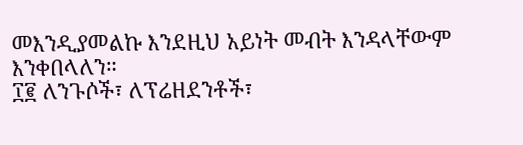መእንዲያመልኩ እንደዚህ አይነት መብት እንዳላቸውም እንቀበላለን።
፲፪ ለንጉሶች፣ ለፕሬዘደንቶች፣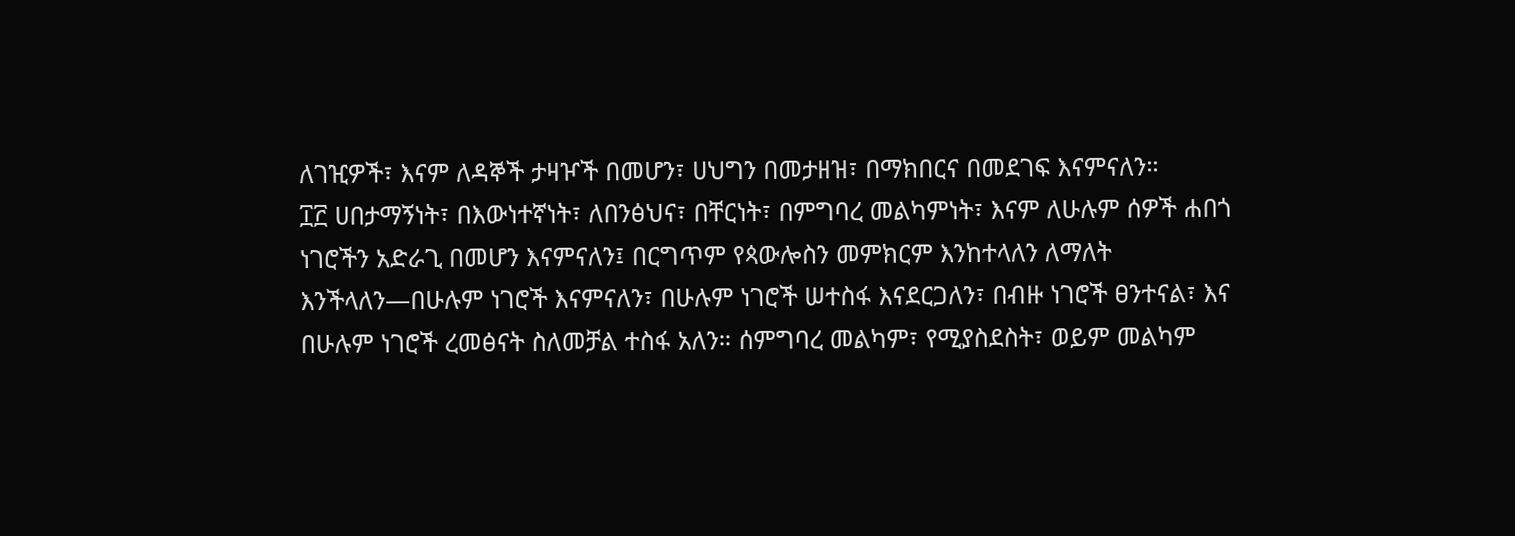ለገዢዎች፣ እናም ለዳኞች ታዛዦች በመሆን፣ ሀህግን በመታዘዝ፣ በማክበርና በመደገፍ እናምናለን።
፲፫ ሀበታማኝነት፣ በእውነተኛነት፣ ለበንፅህና፣ በቸርነት፣ በምግባረ መልካምነት፣ እናም ለሁሉም ሰዎች ሐበጎ ነገሮችን አድራጊ በመሆን እናምናለን፤ በርግጥም የጳውሎስን መምክርም እንከተላለን ለማለት እንችላለን—በሁሉም ነገሮች እናምናለን፣ በሁሉም ነገሮች ሠተስፋ እናደርጋለን፣ በብዙ ነገሮች ፀንተናል፣ እና በሁሉም ነገሮች ረመፅናት ስለመቻል ተስፋ አለን። ሰምግባረ መልካም፣ የሚያስደስት፣ ወይም መልካም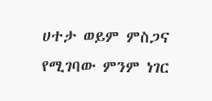ሀተታ ወይም ምስጋና የሚገባው ምንም ነገር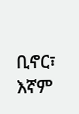ቢኖር፣ እኛም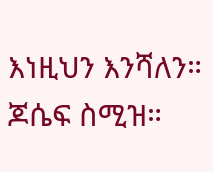እነዚህን እንሻለን።
ጆሴፍ ስሚዝ።